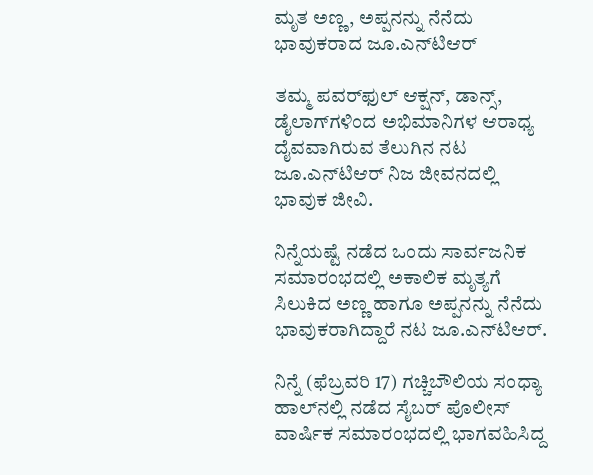ಮೃತ ಅಣ್ಣ, ಅಪ್ಪನನ್ನು ನೆನೆದು ಭಾವುಕರಾದ ಜೂ.ಎನ್‌ಟಿಆರ್

ತಮ್ಮ ಪವರ್‌ಫುಲ್ ಆಕ್ಷನ್, ಡಾನ್ಸ್, ಡೈಲಾಗ್‌ಗಳಿಂದ ಅಭಿಮಾನಿಗಳ ಆರಾಧ್ಯ ದೈವವಾಗಿರುವ ತೆಲುಗಿನ ನಟ ಜೂ.ಎನ್‌ಟಿಆರ್ ನಿಜ ಜೀವನದಲ್ಲಿ ಭಾವುಕ ಜೀವಿ.

ನಿನ್ನೆಯಷ್ಟೆ ನಡೆದ ಒಂದು ಸಾರ್ವಜನಿಕ ಸಮಾರಂಭದಲ್ಲಿ ಅಕಾಲಿಕ ಮೃತ್ಯಗೆ ಸಿಲುಕಿದ ಅಣ್ಣ ಹಾಗೂ ಅಪ್ಪನನ್ನು ನೆನೆದು ಭಾವುಕರಾಗಿದ್ದಾರೆ ನಟ ಜೂ.ಎನ್‌ಟಿಆರ್.

ನಿನ್ನೆ (ಫೆಬ್ರವರಿ 17) ಗಚ್ಚಿಬೌಲಿಯ ಸಂಧ್ಯಾ ಹಾಲ್‌ನಲ್ಲಿ ನಡೆದ ಸೈಬರ್ ಪೊಲೀಸ್ ವಾರ್ಷಿಕ ಸಮಾರಂಭದಲ್ಲಿ ಭಾಗವಹಿಸಿದ್ದ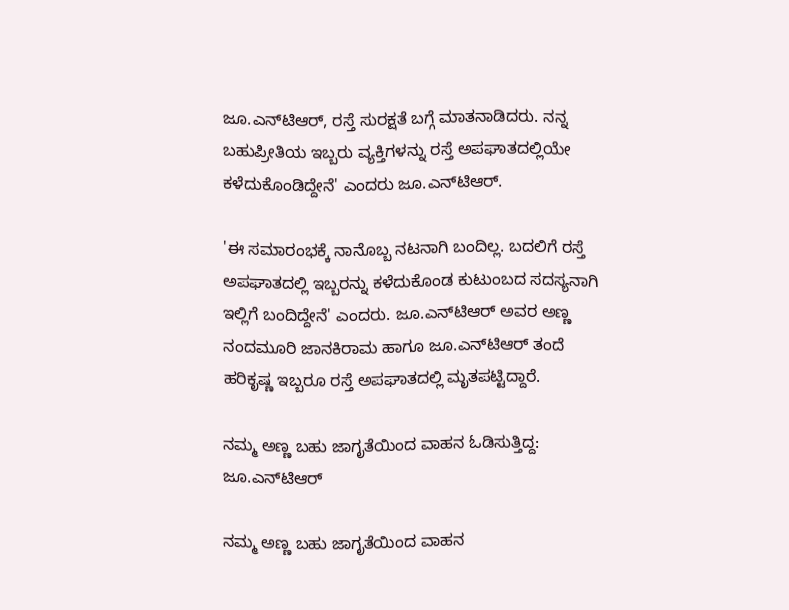ಜೂ.ಎನ್‌ಟಿಆರ್, ರಸ್ತೆ ಸುರಕ್ಷತೆ ಬಗ್ಗೆ ಮಾತನಾಡಿದರು. ನನ್ನ ಬಹುಪ್ರೀತಿಯ ಇಬ್ಬರು ವ್ಯಕ್ತಿಗಳನ್ನು ರಸ್ತೆ ಅಪಘಾತದಲ್ಲಿಯೇ ಕಳೆದುಕೊಂಡಿದ್ದೇನೆ' ಎಂದರು ಜೂ.ಎನ್‌ಟಿಆರ್.

'ಈ ಸಮಾರಂಭಕ್ಕೆ ನಾನೊಬ್ಬ ನಟನಾಗಿ ಬಂದಿಲ್ಲ. ಬದಲಿಗೆ ರಸ್ತೆ ಅಪಘಾತದಲ್ಲಿ ಇಬ್ಬರನ್ನು ಕಳೆದುಕೊಂಡ ಕುಟುಂಬದ ಸದಸ್ಯನಾಗಿ ಇಲ್ಲಿಗೆ ಬಂದಿದ್ದೇನೆ' ಎಂದರು. ಜೂ.ಎನ್‌ಟಿಆರ್ ಅವರ ಅಣ್ಣ ನಂದಮೂರಿ ಜಾನಕಿರಾಮ ಹಾಗೂ ಜೂ.ಎನ್‌ಟಿಆರ್ ತಂದೆ ಹರಿಕೃಷ್ಣ ಇಬ್ಬರೂ ರಸ್ತೆ ಅಪಘಾತದಲ್ಲಿ ಮೃತಪಟ್ಟಿದ್ದಾರೆ.

ನಮ್ಮ ಅಣ್ಣ ಬಹು ಜಾಗೃತೆಯಿಂದ ವಾಹನ ಓಡಿಸುತ್ತಿದ್ದ: ಜೂ.ಎನ್‌ಟಿಆರ್

ನಮ್ಮ ಅಣ್ಣ ಬಹು ಜಾಗೃತೆಯಿಂದ ವಾಹನ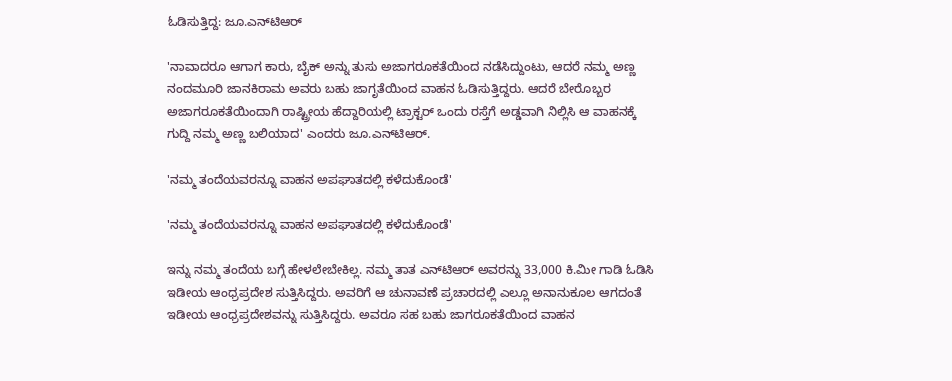ಓಡಿಸುತ್ತಿದ್ದ: ಜೂ.ಎನ್‌ಟಿಆರ್

'ನಾವಾದರೂ ಆಗಾಗ ಕಾರು, ಬೈಕ್ ಅನ್ನು ತುಸು ಅಜಾಗರೂಕತೆಯಿಂದ ನಡೆಸಿದ್ದುಂಟು, ಆದರೆ ನಮ್ಮ ಅಣ್ಣ ನಂದಮೂರಿ ಜಾನಕಿರಾಮ ಅವರು ಬಹು ಜಾಗೃತೆಯಿಂದ ವಾಹನ ಓಡಿಸುತ್ತಿದ್ದರು. ಆದರೆ ಬೇರೊಬ್ಬರ ಅಜಾಗರೂಕತೆಯಿಂದಾಗಿ ರಾಷ್ಟ್ರೀಯ ಹೆದ್ದಾರಿಯಲ್ಲಿ ಟ್ರಾಕ್ಟರ್‌ ಒಂದು ರಸ್ತೆಗೆ ಅಡ್ಡವಾಗಿ ನಿಲ್ಲಿಸಿ ಆ ವಾಹನಕ್ಕೆ ಗುದ್ದಿ ನಮ್ಮ ಅಣ್ಣ ಬಲಿಯಾದ' ಎಂದರು ಜೂ.ಎನ್‌ಟಿಆರ್.

'ನಮ್ಮ ತಂದೆಯವರನ್ನೂ ವಾಹನ ಅಪಘಾತದಲ್ಲಿ ಕಳೆದುಕೊಂಡೆ'

'ನಮ್ಮ ತಂದೆಯವರನ್ನೂ ವಾಹನ ಅಪಘಾತದಲ್ಲಿ ಕಳೆದುಕೊಂಡೆ'

ಇನ್ನು ನಮ್ಮ ತಂದೆಯ ಬಗ್ಗೆ ಹೇಳಲೇಬೇಕಿಲ್ಲ. ನಮ್ಮ ತಾತ ಎನ್‌ಟಿಆರ್ ಅವರನ್ನು 33,000 ಕಿ.ಮೀ ಗಾಡಿ ಓಡಿಸಿ ಇಡೀಯ ಆಂಧ್ರಪ್ರದೇಶ ಸುತ್ತಿಸಿದ್ದರು. ಅವರಿಗೆ ಆ ಚುನಾವಣೆ ಪ್ರಚಾರದಲ್ಲಿ ಎಲ್ಲೂ ಅನಾನುಕೂಲ ಆಗದಂತೆ ಇಡೀಯ ಆಂಧ್ರಪ್ರದೇಶವನ್ನು ಸುತ್ತಿಸಿದ್ದರು. ಅವರೂ ಸಹ ಬಹು ಜಾಗರೂಕತೆಯಿಂದ ವಾಹನ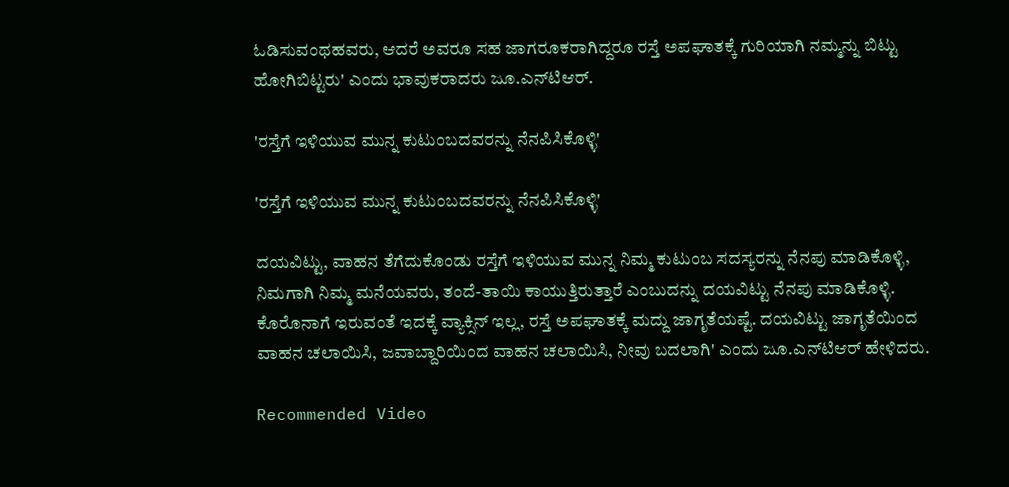ಓಡಿಸುವಂಥಹವರು, ಆದರೆ ಅವರೂ ಸಹ ಜಾಗರೂಕರಾಗಿದ್ದರೂ ರಸ್ತೆ ಅಪಘಾತಕ್ಕೆ ಗುರಿಯಾಗಿ ನಮ್ಮನ್ನು ಬಿಟ್ಟು ಹೋಗಿಬಿಟ್ಟರು' ಎಂದು ಭಾವುಕರಾದರು ಜೂ.ಎನ್‌ಟಿಆರ್.

'ರಸ್ತೆಗೆ ಇಳಿಯುವ ಮುನ್ನ ಕುಟುಂಬದವರನ್ನು ನೆನಪಿಸಿಕೊಳ್ಳಿ'

'ರಸ್ತೆಗೆ ಇಳಿಯುವ ಮುನ್ನ ಕುಟುಂಬದವರನ್ನು ನೆನಪಿಸಿಕೊಳ್ಳಿ'

ದಯವಿಟ್ಟು, ವಾಹನ ತೆಗೆದುಕೊಂಡು ರಸ್ತೆಗೆ ಇಳಿಯುವ ಮುನ್ನ ನಿಮ್ಮ ಕುಟುಂಬ ಸದಸ್ಯರನ್ನು ನೆನಪು ಮಾಡಿಕೊಳ್ಳಿ, ನಿಮಗಾಗಿ ನಿಮ್ಮ ಮನೆಯವರು, ತಂದೆ-ತಾಯಿ ಕಾಯುತ್ತಿರುತ್ತಾರೆ ಎಂಬುದನ್ನು ದಯವಿಟ್ಟು ನೆನಪು ಮಾಡಿಕೊಳ್ಳಿ. ಕೊರೊನಾಗೆ ಇರುವಂತೆ ಇದಕ್ಕೆ ವ್ಯಾಕ್ಸಿನ್ ಇಲ್ಲ, ರಸ್ತೆ ಅಪಘಾತಕ್ಕೆ ಮದ್ದು ಜಾಗೃತೆಯಷ್ಟೆ. ದಯವಿಟ್ಟು ಜಾಗೃತೆಯಿಂದ ವಾಹನ ಚಲಾಯಿಸಿ, ಜವಾಬ್ದಾರಿಯಿಂದ ವಾಹನ ಚಲಾಯಿಸಿ, ನೀವು ಬದಲಾಗಿ' ಎಂದು ಜೂ.ಎನ್‌ಟಿಆರ್ ಹೇಳಿದರು.

Recommended Video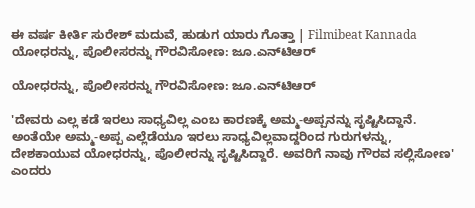ಈ ವರ್ಷ ಕೀರ್ತಿ ಸುರೇಶ್ ಮದುವೆ, ಹುಡುಗ ಯಾರು ಗೊತ್ತಾ | Filmibeat Kannada
ಯೋಧರನ್ನು, ಪೊಲೀಸರನ್ನು ಗೌರವಿಸೋಣ: ಜೂ.ಎನ್‌ಟಿಆರ್

ಯೋಧರನ್ನು, ಪೊಲೀಸರನ್ನು ಗೌರವಿಸೋಣ: ಜೂ.ಎನ್‌ಟಿಆರ್

'ದೇವರು ಎಲ್ಲ ಕಡೆ ಇರಲು ಸಾಧ್ಯವಿಲ್ಲ ಎಂಬ ಕಾರಣಕ್ಕೆ ಅಮ್ಮ-ಅಪ್ಪನನ್ನು ಸೃಷ್ಟಿಸಿದ್ದಾನೆ. ಅಂತೆಯೇ ಅಮ್ಮ-ಅಪ್ಪ ಎಲ್ಲೆಡೆಯೂ ಇರಲು ಸಾಧ್ಯವಿಲ್ಲವಾದ್ದರಿಂದ ಗುರುಗಳನ್ನು, ದೇಶಕಾಯುವ ಯೋಧರನ್ನು, ಪೊಲೀರನ್ನು ಸೃಷ್ಟಿಸಿದ್ದಾರೆ. ಅವರಿಗೆ ನಾವು ಗೌರವ ಸಲ್ಲಿಸೋಣ' ಎಂದರು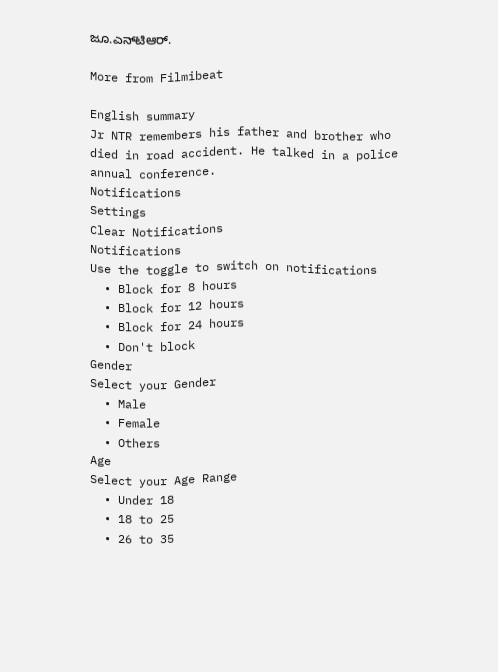ಜೂ.ಎನ್‌ಟಿಆರ್.

More from Filmibeat

English summary
Jr NTR remembers his father and brother who died in road accident. He talked in a police annual conference.
Notifications
Settings
Clear Notifications
Notifications
Use the toggle to switch on notifications
  • Block for 8 hours
  • Block for 12 hours
  • Block for 24 hours
  • Don't block
Gender
Select your Gender
  • Male
  • Female
  • Others
Age
Select your Age Range
  • Under 18
  • 18 to 25
  • 26 to 35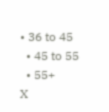• 36 to 45
  • 45 to 55
  • 55+
X